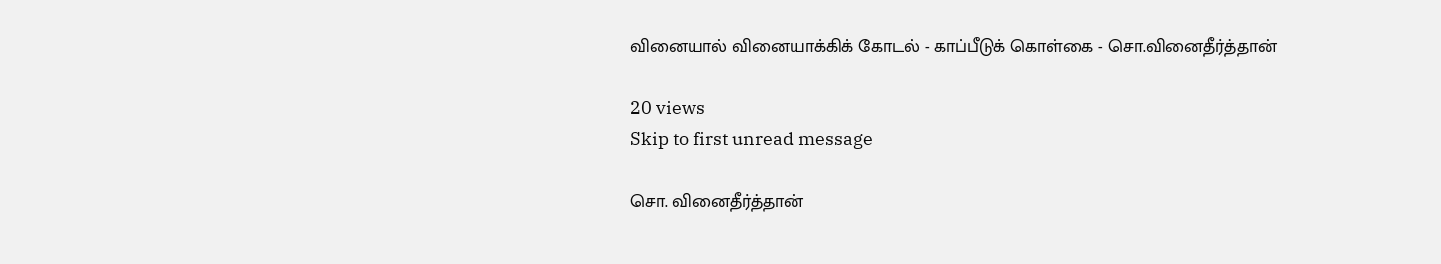வினையால் வினையாக்கிக் கோடல் - காப்பீடுக் கொள்கை - சொ.வினைதீர்த்தான்

20 views
Skip to first unread message

சொ. வினைதீர்த்தான்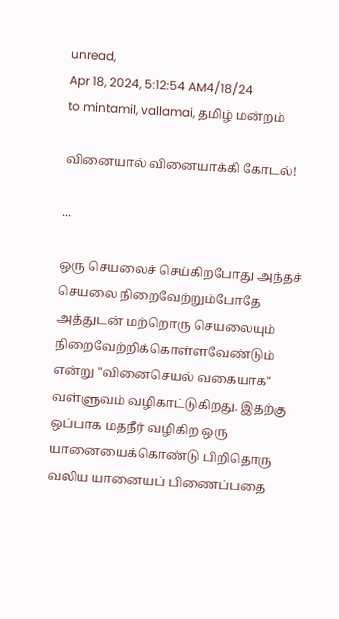unread,
Apr 18, 2024, 5:12:54 AM4/18/24
to mintamil, vallamai, தமிழ் மன்றம்

வினையால் வினையாக்கி கோடல்!

...

ஒரு செயலைச் செய்கிறபோது அந்தச் செயலை நிறைவேற்றும்போதே அத்துடன் மற்றொரு செயலையும் நிறைவேற்றிக்கொள்ளவேண்டும் என்று "வினைசெயல் வகையாக" வள்ளுவம் வழிகாட்டுகிறது. இதற்கு ஒப்பாக மதநீர் வழிகிற ஒரு யானையைக்கொண்டு பிறிதொரு வலிய யானையப் பிணைப்பதை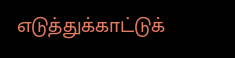எடுத்துக்காட்டுக்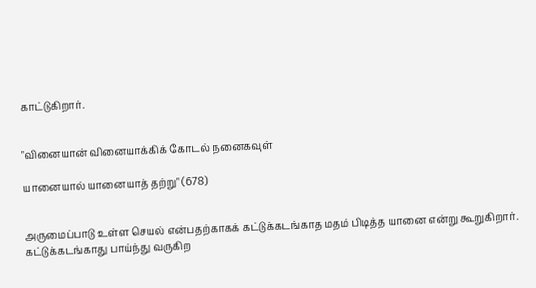காட்டுகிறார்.


"வினையான் வினையாக்கிக் கோடல் நனைகவுள்

யானையால் யானையாத் தற்று" (678)


அருமைப்பாடு உள்ள செயல் என்பதற்காகக் கட்டுக்கடங்காத மதம் பிடித்த யானை என்று கூறுகிறார். கட்டுக்கடங்காது பாய்ந்து வருகிற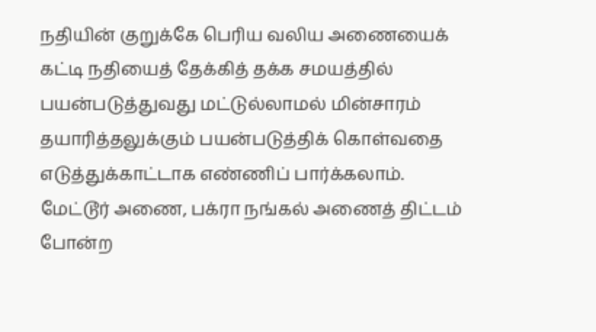நதியின் குறுக்கே பெரிய வலிய அணையைக் கட்டி நதியைத் தேக்கித் தக்க சமயத்தில் பயன்படுத்துவது மட்டுல்லாமல் மின்சாரம் தயாரித்தலுக்கும் பயன்படுத்திக் கொள்வதை எடுத்துக்காட்டாக எண்ணிப் பார்க்கலாம். மேட்டூர் அணை, பக்ரா நங்கல் அணைத் திட்டம் போன்ற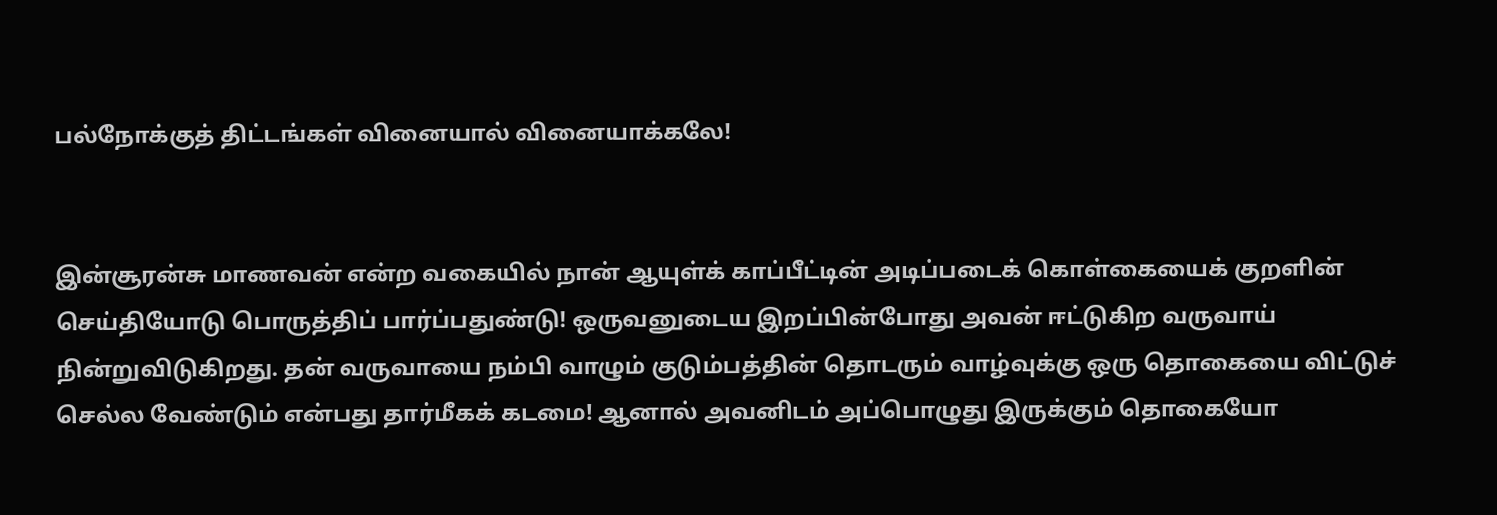பல்நோக்குத் திட்டங்கள் வினையால் வினையாக்கலே!


இன்சூரன்சு மாணவன் என்ற வகையில் நான் ஆயுள்க் காப்பீட்டின் அடிப்படைக் கொள்கையைக் குறளின் செய்தியோடு பொருத்திப் பார்ப்பதுண்டு! ஒருவனுடைய இறப்பின்போது அவன் ஈட்டுகிற வருவாய் நின்றுவிடுகிறது. தன் வருவாயை நம்பி வாழும் குடும்பத்தின் தொடரும் வாழ்வுக்கு ஒரு தொகையை விட்டுச் செல்ல வேண்டும் என்பது தார்மீகக் கடமை! ஆனால் அவனிடம் அப்பொழுது இருக்கும் தொகையோ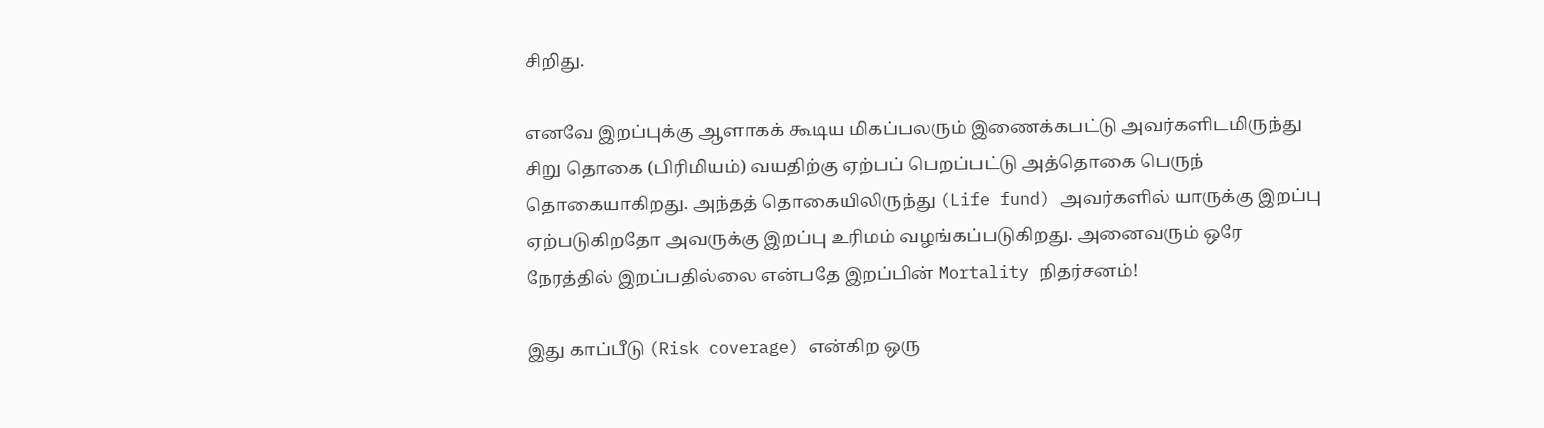சிறிது.

எனவே இறப்புக்கு ஆளாகக் கூடிய மிகப்பலரும் இணைக்கபட்டு அவர்களிடமிருந்து சிறு தொகை (பிரிமியம்) வயதிற்கு ஏற்பப் பெறப்பட்டு அத்தொகை பெருந் தொகையாகிறது. அந்தத் தொகையிலிருந்து (Life fund) அவர்களில் யாருக்கு இறப்பு ஏற்படுகிறதோ அவருக்கு இறப்பு உரிமம் வழங்கப்படுகிறது. அனைவரும் ஒரே நேரத்தில் இறப்பதில்லை என்பதே இறப்பின் Mortality நிதர்சனம்!

இது காப்பீடு (Risk coverage) என்கிற ஒரு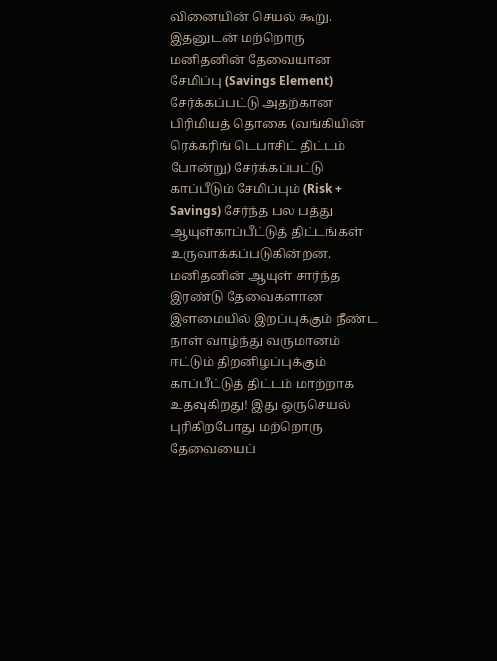வினையின் செயல் கூறு. இதனுடன் மற்றொரு மனிதனின் தேவையான சேமிப்பு (Savings Element) சேர்க்கப்பட்டு அதற்கான பிரிமியத் தொகை (வங்கியின் ரெக்கரிங் டெபாசிட் திட்டம் போன்று) சேர்க்கப்பட்டு காப்பீடும் சேமிப்பும் (Risk + Savings) சேர்ந்த பல பத்து ஆயுள்காப்பீட்டுத் திட்டங்கள் உருவாக்கப்படுகின்றன. மனிதனின் ஆயுள் சார்ந்த இரண்டு தேவைகளான இளமையில் இறப்புக்கும் நீண்ட நாள் வாழ்ந்து வருமானம் ஈட்டும் திறனிழப்புக்கும் காப்பீட்டுத் திட்டம் மாற்றாக உதவுகிறது! இது ஒருசெயல் புரிகிறபோது மற்றொரு தேவையைப்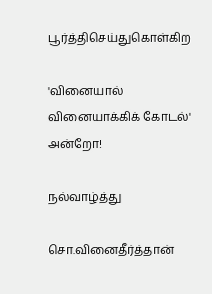பூர்த்திசெய்துகொள்கிற

'வினையால் வினையாக்கிக் கோடல்' அன்றோ!

நல்வாழ்த்து

சொ.வினைதீர்த்தான்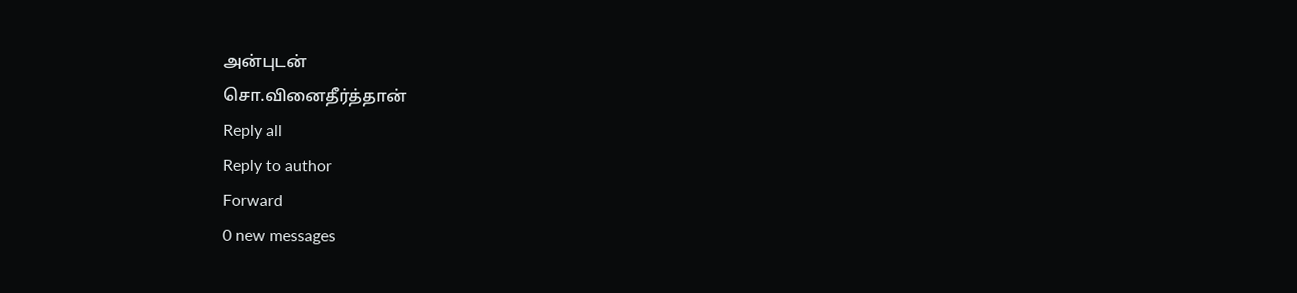அன்புடன்
சொ.வினைதீர்த்தான்
Reply all
Reply to author
Forward
0 new messages